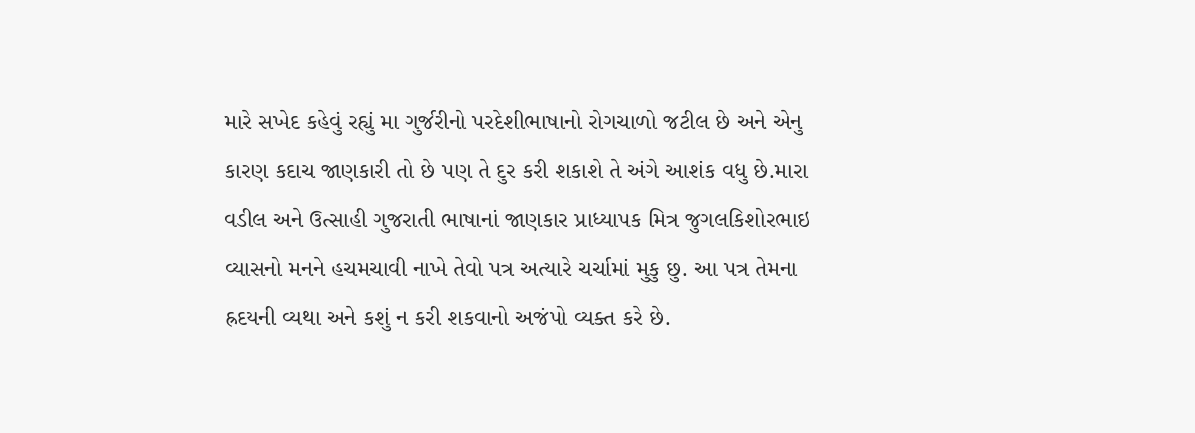મારે સખેદ કહેવું રહ્યું મા ગુર્જરીનો પરદેશીભાષાનો રોગચાળો જટીલ છે અને એનુ કારણ કદાચ જાણકારી તો છે પણ તે દુર કરી શકાશે તે અંગે આશંક વધુ છે.મારા વડીલ અને ઉત્સાહી ગુજરાતી ભાષાનાં જાણકાર પ્રાધ્યાપક મિત્ર જુગલકિશોરભાઇ વ્યાસનો મનને હચમચાવી નાખે તેવો પત્ર અત્યારે ચર્ચામાં મુકુ છુ. આ પત્ર તેમના હ્રદયની વ્યથા અને કશું ન કરી શકવાનો અજંપો વ્યક્ત કરે છે.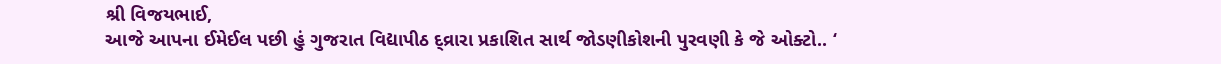શ્રી વિજયભાઈ,
આજે આપના ઈમેઈલ પછી હું ગુજરાત વિદ્યાપીઠ દ્વ્રારા પ્રકાશિત સાર્થ જોડણીકોશની પુરવણી કે જે ઓક્ટો.. ‘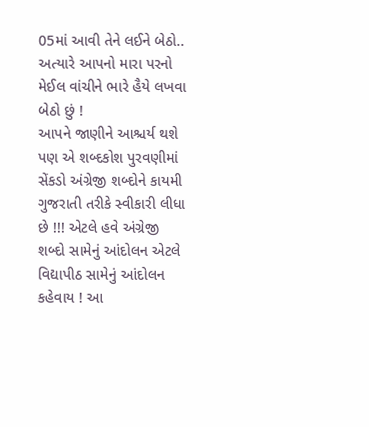05માં આવી તેને લઈને બેઠો.. અત્યારે આપનો મારા પરનો મેઈલ વાંચીને ભારે હૈયે લખવા બેઠો છું !
આપને જાણીને આશ્ચર્ય થશે પણ એ શબ્દકોશ પુરવણીમાં સેંકડો અંગ્રેજી શબ્દોને કાયમી ગુજરાતી તરીકે સ્વીકારી લીધા છે !!! એટલે હવે અંગ્રેજી શબ્દો સામેનું આંદોલન એટલે વિદ્યાપીઠ સામેનું આંદોલન કહેવાય ! આ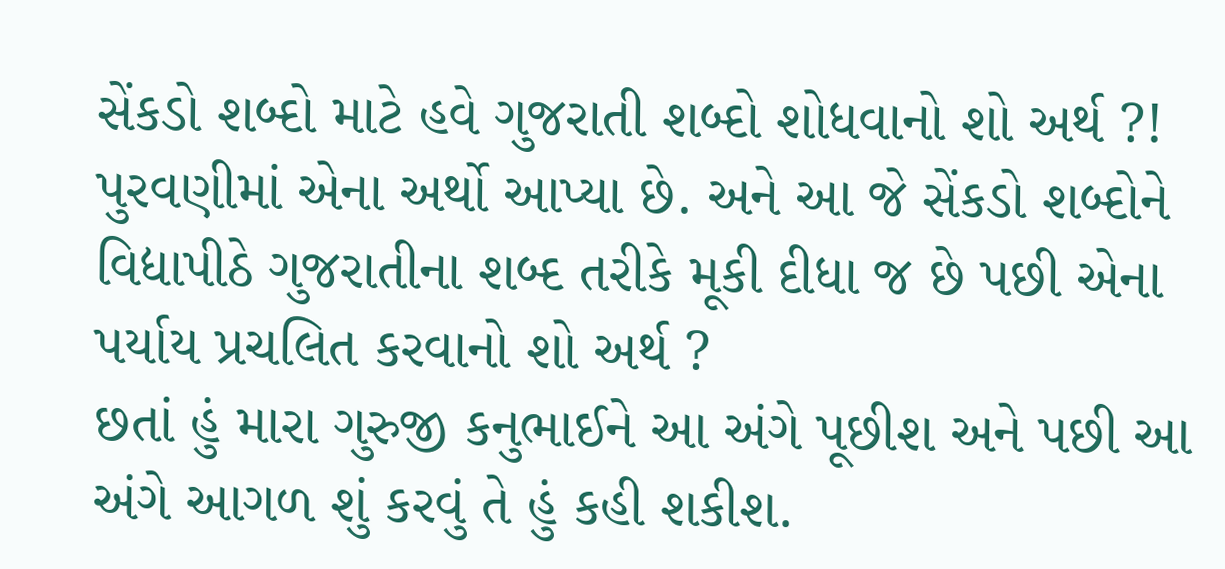સેંકડો શબ્દો માટે હવે ગુજરાતી શબ્દો શોધવાનો શો અર્થ ?! પુરવણીમાં એના અર્થો આપ્યા છે. અને આ જે સેંકડો શબ્દોને વિદ્યાપીઠે ગુજરાતીના શબ્દ તરીકે મૂકી દીધા જ છે પછી એના પર્યાય પ્રચલિત કરવાનો શો અર્થ ?
છતાં હું મારા ગુરુજી કનુભાઈને આ અંગે પૂછીશ અને પછી આ અંગે આગળ શું કરવું તે હું કહી શકીશ.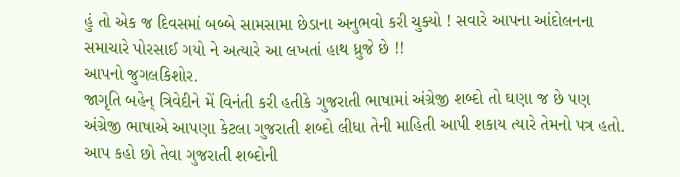હું તો એક જ દિવસમાં બબ્બે સામસામા છેડાના અનુભવો કરી ચુક્યો ! સવારે આપના આંદોલનના સમાચારે પોરસાઈ ગયો ને અત્યારે આ લખતાં હાથ ધ્રુજે છે !!
આપનો જુગલકિશોર.
જાગૃતિ બહેન્ ત્રિવેદીને મેં વિનંતી કરી હતીકે ગુજરાતી ભાષામાં અંગ્રેજી શબ્દો તો ઘણા જ છે પણ અંગ્રેજી ભાષાએ આપણા કેટલા ગુજરાતી શબ્દો લીધા તેની માહિતી આપી શકાય ત્યારે તેમનો પત્ર હતો.
આપ કહો છો તેવા ગુજરાતી શબ્દોની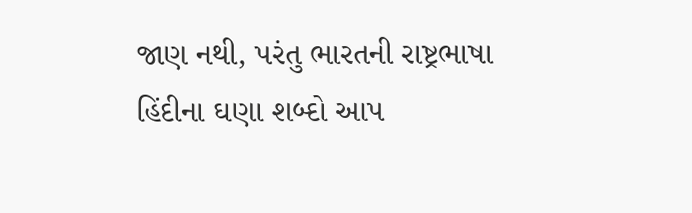જાણ નથી, પરંતુ ભારતની રાષ્ટ્રભાષા હિંદીના ઘણા શબ્દો આપ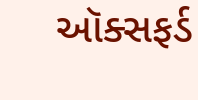ઑક્સફર્ડ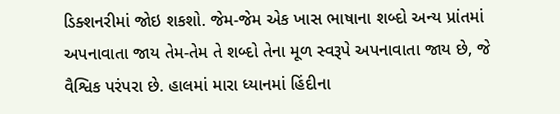ડિક્શનરીમાં જોઇ શકશો. જેમ-જેમ એક ખાસ ભાષાના શબ્દો અન્ય પ્રાંતમાં અપનાવાતા જાય તેમ-તેમ તે શબ્દો તેના મૂળ સ્વરૂપે અપનાવાતા જાય છે, જે વૈશ્વિક પરંપરા છે. હાલમાં મારા ધ્યાનમાં હિંદીના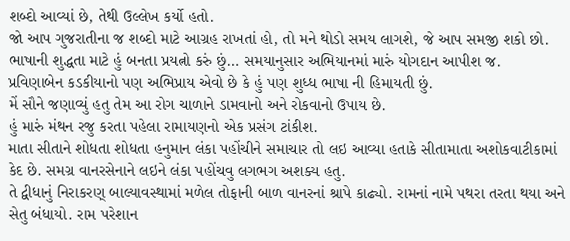શબ્દો આવ્યાં છે, તેથી ઉલ્લેખ કર્યો હતો.
જો આપ ગુજરાતીના જ શબ્દો માટે આગ્રહ રાખતાં હો, તો મને થોડો સમય લાગશે, જે આપ સમજી શકો છો.
ભાષાની શુદ્ધતા માટે હું બનતા પ્રયત્નો કરું છું… સમયાનુસાર અભિયાનમાં મારું યોગદાન આપીશ જ.
પ્રવિણાબેન કડકીયાનો પણ અભિપ્રાય એવો છે કે હું પણ શુધ્ધ ભાષા ની હિમાયતી છું.
મેં સૌને જણાવ્યું હતુ તેમ આ રોગ ચાળાને ડામવાનો અને રોકવાનો ઉપાય છે.
હું મારું મંથન રજુ કરતા પહેલા રામાયણનો એક પ્રસંગ ટાંકીશ.
માતા સીતાને શોધતા શોધતા હનુમાન લંકા પહોંચીને સમાચાર તો લઇ આવ્યા હતાકે સીતામાતા અશોકવાટીકામાં કેદ છે. સમગ્ર વાનરસેનાને લઇને લંકા પહોંચવુ લગભગ અશક્ય હતુ.
તે દ્વીધાનું નિરાકરણ્ બાલ્યાવસ્થામાં મળેલ તોફાની બાળ વાનરનાં શ્રાપે કાઢ્યો. રામનાં નામે પથરા તરતા થયા અને સેતુ બંધાયો. રામ પરેશાન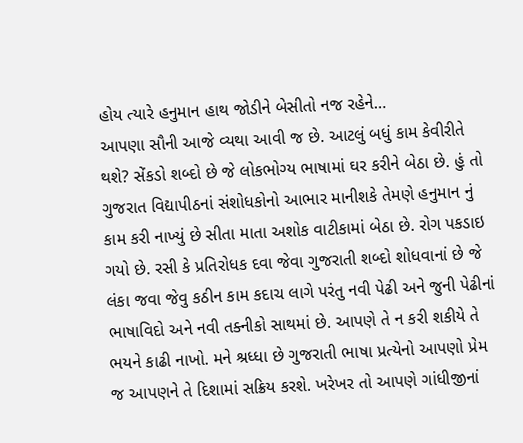હોય ત્યારે હનુમાન હાથ જોડીને બેસીતો નજ રહેને…
આપણા સૌની આજે વ્યથા આવી જ છે. આટલું બધું કામ કેવીરીતે થશે? સેંકડો શબ્દો છે જે લોકભોગ્ય ભાષામાં ઘર કરીને બેઠા છે. હું તો ગુજરાત વિદ્યાપીઠનાં સંશોધકોનો આભાર માનીશકે તેમણે હનુમાન નું કામ કરી નાખ્યું છે સીતા માતા અશોક વાટીકામાં બેઠા છે. રોગ પકડાઇ ગયો છે. રસી કે પ્રતિરોધક દવા જેવા ગુજરાતી શબ્દો શોધવાનાં છે જે લંકા જવા જેવુ કઠીન કામ કદાચ લાગે પરંતુ નવી પેઢી અને જુની પેઢીનાં ભાષાવિદો અને નવી તક્નીકો સાથમાં છે. આપણે તે ન કરી શકીયે તે ભયને કાઢી નાખો. મને શ્રધ્ધા છે ગુજરાતી ભાષા પ્રત્યેનો આપણો પ્રેમ જ આપણને તે દિશામાં સક્રિય કરશે. ખરેખર તો આપણે ગાંધીજીનાં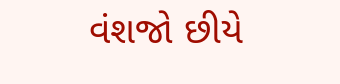વંશજો છીયે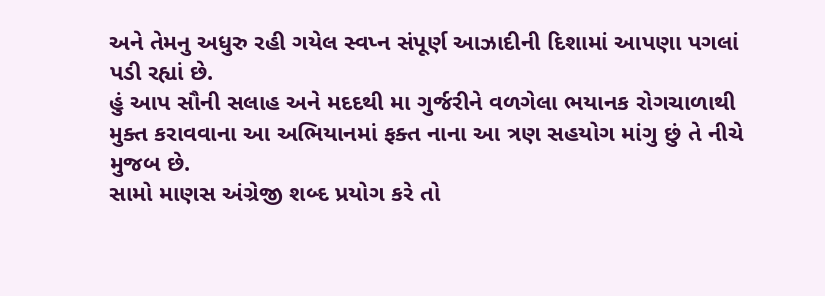અને તેમનુ અધુરુ રહી ગયેલ સ્વપ્ન સંપૂર્ણ આઝાદીની દિશામાં આપણા પગલાં પડી રહ્યાં છે.
હું આપ સૌની સલાહ અને મદદથી મા ગુર્જરીને વળગેલા ભયાનક રોગચાળાથી મુક્ત કરાવવાના આ અભિયાનમાં ફક્ત નાના આ ત્રણ સહયોગ માંગુ છું તે નીચે મુજબ છે.
સામો માણસ અંગ્રેજી શબ્દ પ્રયોગ કરે તો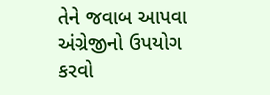તેને જવાબ આપવા અંગ્રેજીનો ઉપયોગ કરવો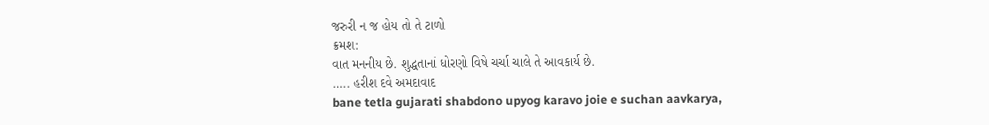જરુરી ન જ હોય તો તે ટાળો
ક્રમશ:
વાત મનનીય છે. શુદ્ધતાનાં ધોરણો વિષે ચર્ચા ચાલે તે આવકાર્ય છે.
….. હરીશ દવે અમદાવાદ
bane tetla gujarati shabdono upyog karavo joie e suchan aavkarya,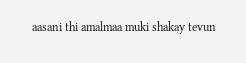aasani thi amalmaa muki shakay tevun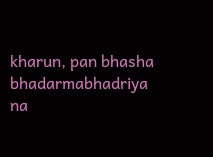kharun, pan bhasha bhadarmabhadriya na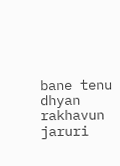bane tenu dhyan rakhavun jaruri